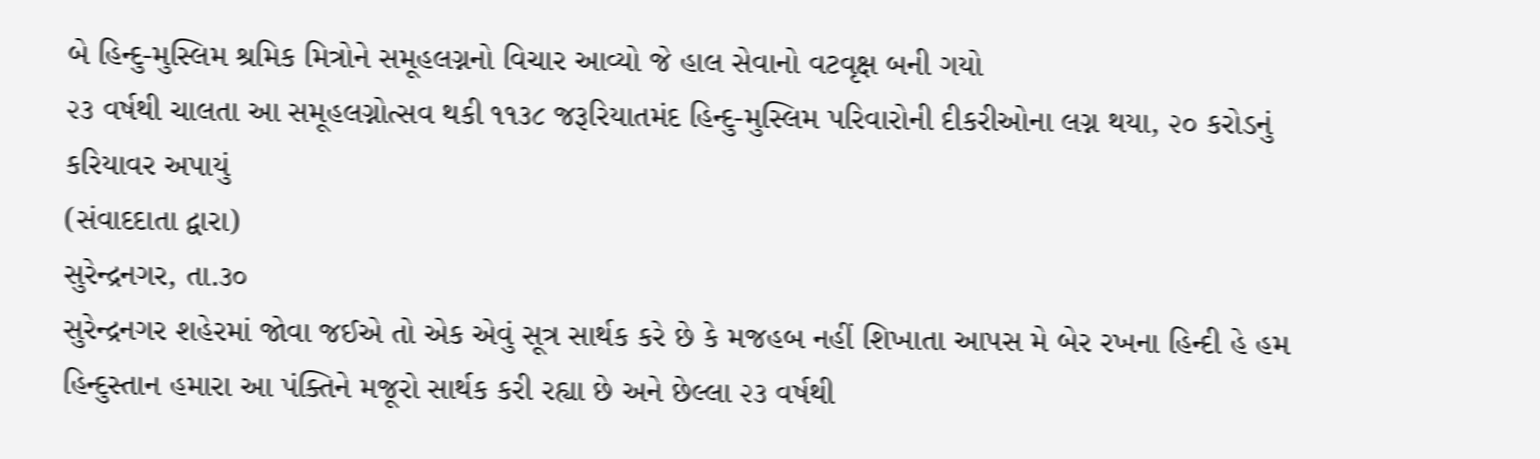બે હિન્દુ-મુસ્લિમ શ્રમિક મિત્રોને સમૂહલગ્નનો વિચાર આવ્યો જે હાલ સેવાનો વટવૃક્ષ બની ગયો
૨૩ વર્ષથી ચાલતા આ સમૂહલગ્નોત્સવ થકી ૧૧૩૮ જરૂરિયાતમંદ હિન્દુ-મુસ્લિમ પરિવારોની દીકરીઓના લગ્ન થયા, ૨૦ કરોડનું કરિયાવર અપાયું
(સંવાદદાતા દ્વારા)
સુરેન્દ્રનગર, તા.૩૦
સુરેન્દ્રનગર શહેરમાં જોવા જઈએ તો એક એવું સૂત્ર સાર્થક કરે છે કે મજહબ નહીં શિખાતા આપસ મે બેર રખના હિન્દી હે હમ હિન્દુસ્તાન હમારા આ પંક્તિને મજૂરો સાર્થક કરી રહ્યા છે અને છેલ્લા ૨૩ વર્ષથી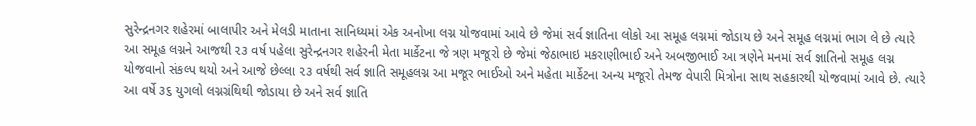સુરેન્દ્રનગર શહેરમાં બાલાપીર અને મેલડી માતાના સાનિધ્યમાં એક અનોખા લગ્ન યોજવામાં આવે છે જેમાં સર્વ જ્ઞાતિના લોકો આ સમૂહ લગ્નમાં જોડાય છે અને સમૂહ લગ્નમાં ભાગ લે છે ત્યારે આ સમૂહ લગ્નને આજથી ૨૩ વર્ષ પહેલા સુરેન્દ્રનગર શહેરની મેતા માર્કેટના જે ત્રણ મજૂરો છે જેમાં જેઠાભાઇ મકરાણીભાઈ અને અબજીભાઈ આ ત્રણેને મનમાં સર્વ જ્ઞાતિનો સમૂહ લગ્ન યોજવાનો સંકલ્પ થયો અને આજે છેલ્લા ૨૩ વર્ષથી સર્વ જ્ઞાતિ સમૂહલગ્ન આ મજૂર ભાઈઓ અને મહેતા માર્કેટના અન્ય મજૂરો તેમજ વેપારી મિત્રોના સાથ સહકારથી યોજવામાં આવે છે. ત્યારે આ વર્ષે ૩૬ યુગલો લગ્નગ્રંથિથી જોડાયા છે અને સર્વ જ્ઞાતિ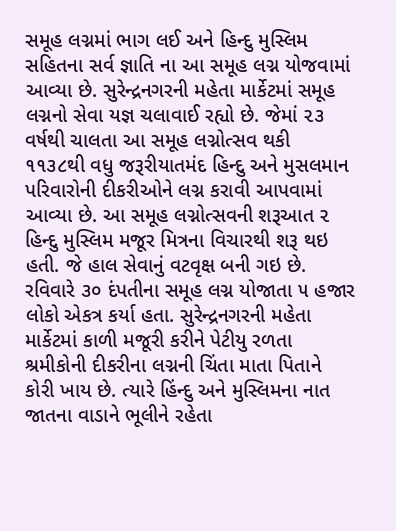સમૂહ લગ્નમાં ભાગ લઈ અને હિન્દુ મુસ્લિમ સહિતના સર્વ જ્ઞાતિ ના આ સમૂહ લગ્ન યોજવામાં આવ્યા છે. સુરેન્દ્રનગરની મહેતા માર્કેટમાં સમૂહ લગ્નનો સેવા યજ્ઞ ચલાવાઈ રહ્યો છે. જેમાં ૨૩ વર્ષથી ચાલતા આ સમૂહ લગ્નોત્સવ થકી ૧૧૩૮થી વધુ જરૂરીયાતમંદ હિન્દુ અને મુસલમાન પરિવારોની દીકરીઓને લગ્ન કરાવી આપવામાં આવ્યા છે. આ સમૂહ લગ્નોત્સવની શરૂઆત ૨ હિન્દુ મુસ્લિમ મજૂર મિત્રના વિચારથી શરૂ થઇ હતી. જે હાલ સેવાનું વટવૃક્ષ બની ગઇ છે. રવિવારે ૩૦ દંપતીના સમૂહ લગ્ન યોજાતા ૫ હજાર લોકો એકત્ર કર્યા હતા. સુરેન્દ્રનગરની મહેતા માર્કેટમાં કાળી મજૂરી કરીને પેટીયુ રળતા શ્રમીકોની દીકરીના લગ્નની ચિંતા માતા પિતાને કોરી ખાય છે. ત્યારે હિંન્દુ અને મુસ્લિમના નાત જાતના વાડાને ભૂલીને રહેતા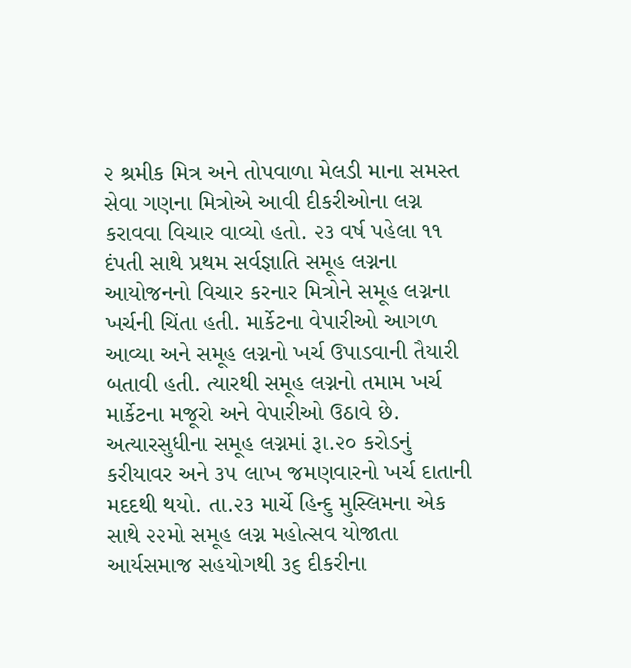૨ શ્રમીક મિત્ર અને તોપવાળા મેલડી માના સમસ્ત સેવા ગણના મિત્રોએ આવી દીકરીઓના લગ્ન કરાવવા વિચાર વાવ્યો હતો. ૨૩ વર્ષ પહેલા ૧૧ દંપતી સાથે પ્રથમ સર્વજ્ઞાતિ સમૂહ લગ્નના આયોજનનો વિચાર કરનાર મિત્રોને સમૂહ લગ્નના ખર્ચની ચિંતા હતી. માર્કેટના વેપારીઓ આગળ આવ્યા અને સમૂહ લગ્નનો ખર્ચ ઉપાડવાની તૈયારી બતાવી હતી. ત્યારથી સમૂહ લગ્નનો તમામ ખર્ચ માર્કેટના મજૂરો અને વેપારીઓ ઉઠાવે છે. અત્યારસુધીના સમૂહ લગ્નમાં રૂા.૨૦ કરોડનું કરીયાવર અને ૩૫ લાખ જમણવારનો ખર્ચ દાતાની મદદથી થયો. તા.૨૩ માર્ચે હિન્દુ મુસ્લિમના એક સાથે ૨૨મો સમૂહ લગ્ન મહોત્સવ યોજાતા આર્યસમાજ સહયોગથી ૩૬ દીકરીના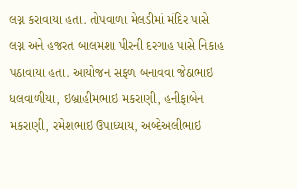લગ્ન કરાવાયા હતા. તોપવાળા મેલડીમાં મંદિર પાસે લગ્ન અને હજરત બાલમશા પીરની દરગાહ પાસે નિકાહ પઠાવાયા હતા. આયોજન સફળ બનાવવા જેઠાભાઇ ધલવાળીયા, ઇબ્રાહીમભાઇ મકરાણી, હનીફાબેન મકરાણી, રમેશભાઇ ઉપાધ્યાય, અબ્દેઅલીભાઇ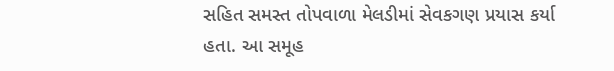સહિત સમસ્ત તોપવાળા મેલડીમાં સેવકગણ પ્રયાસ કર્યા હતા. આ સમૂહ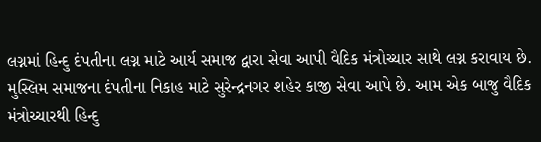લગ્નમાં હિન્દુ દંપતીના લગ્ન માટે આર્ય સમાજ દ્વારા સેવા આપી વૈદિક મંત્રોચ્ચાર સાથે લગ્ન કરાવાય છે. મુસ્લિમ સમાજના દંપતીના નિકાહ માટે સુરેન્દ્રનગર શહેર કાજી સેવા આપે છે. આમ એક બાજુ વૈદિક મંત્રોચ્ચારથી હિન્દુ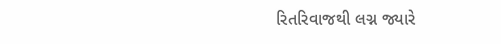રિતરિવાજથી લગ્ન જ્યારે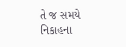તે જ સમયે નિકાહના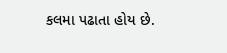કલમા પઢાતા હોય છે.